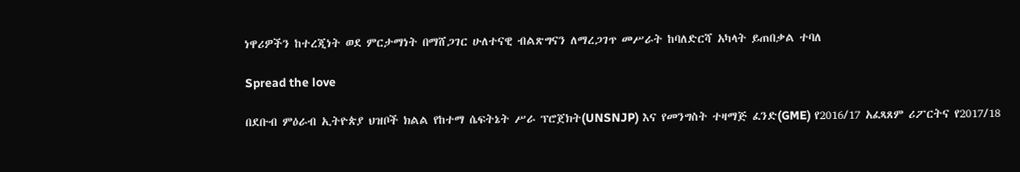ነዋሪዎችን ከተረጂነት ወደ ምርታማነት በማሸጋገር ሁለተናዊ ብልጽግናን ለማረጋገጥ መሥራት ከባለድርሻ አካላት ይጠበቃል ተባለ

Spread the love

በደቡብ ምዕራብ ኢትዮጵያ ህዝቦች ክልል የከተማ ሴፍትኔት ሥራ ፕሮጀክት(UNSNJP) እና የመንግስት ተዛማጅ ፈንድ(GME) የ2016/17 አፈጻጸም ሪፖርትና የ2017/18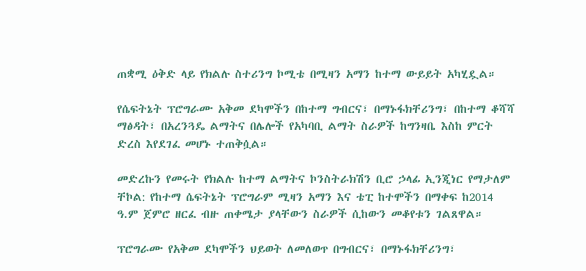ጠቋሚ ዕቅድ ላይ የክልሉ ስተሪንግ ኮሚቴ በሚዛን አማን ከተማ ውይይት አካሂዷል።

የሴፍትኔት ፕሮግራሙ አቅመ ደካሞችን በከተማ ግብርና፣ በማኑፋክቸሪንግ፣ በከተማ ቆሻሻ ማፅዳት፣ በአረንጓዴ ልማትና በሌሎች የአካባቢ ልማት ስራዎች ከግንዛቤ እስከ ምርት ድረስ እየደገፈ መሆኑ ተጠቅሷል።

መድረኩን የመሩት የክልሉ ከተማ ልማትና ኮንስትራክሽን ቢሮ ኃላፊ ኢንጂነር የማታለም ቸኮል: የከተማ ሴፍትኔት ፕሮግራም ሚዛን አማን እና ቴፒ ከተሞችን በማቀፍ ከ2014 ዓ.ም ጀምሮ ዘርፈ ብዙ ጠቀሜታ ያላቸውን ስራዎች ሲከውን መቆየቱን ገልጸዋል።

ፕሮግራሙ የአቅመ ደካሞችን ህይወት ለመለወጥ በግብርና፣ በማኑፋክቸሪንግ፣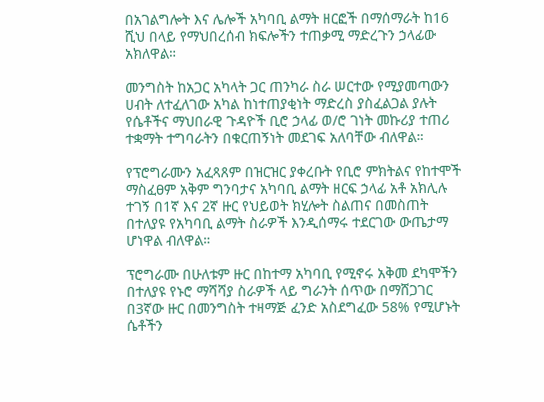በአገልግሎት እና ሌሎች አካባቢ ልማት ዘርፎች በማሰማራት ከ16 ሺህ በላይ የማህበረሰብ ክፍሎችን ተጠቃሚ ማድረጉን ኃላፊው አክለዋል።

መንግስት ከአጋር አካላት ጋር ጠንካራ ስራ ሠርተው የሚያመጣውን ሀብት ለተፈለገው አካል ከነተጠያቂነት ማድረስ ያስፈልጋል ያሉት የሴቶችና ማህበራዊ ጉዳዮች ቢሮ ኃላፊ ወ/ሮ ገነት መኩሪያ ተጠሪ ተቋማት ተግባራትን በቁርጠኝነት መደገፍ አለባቸው ብለዋል።

የፕሮግራሙን አፈጻጸም በዝርዝር ያቀረቡት የቢሮ ምክትልና የከተሞች ማስፈፀም አቅም ግንባታና አካባቢ ልማት ዘርፍ ኃላፊ አቶ አክሊሉ ተገኝ በ1ኛ እና 2ኛ ዙር የህይወት ክሂሎት ስልጠና በመስጠት በተለያዩ የአካባቢ ልማት ስራዎች እንዲሰማሩ ተደርገው ውጤታማ ሆነዋል ብለዋል።

ፕሮግራሙ በሁለቱም ዙር በከተማ አካባቢ የሚኖሩ አቅመ ደካሞችን በተለያዩ የኑሮ ማሻሻያ ስራዎች ላይ ግራንት ሰጥው በማሸጋገር በ3ኛው ዙር በመንግስት ተዛማጅ ፈንድ አስደግፈው 58% የሚሆኑት ሴቶችን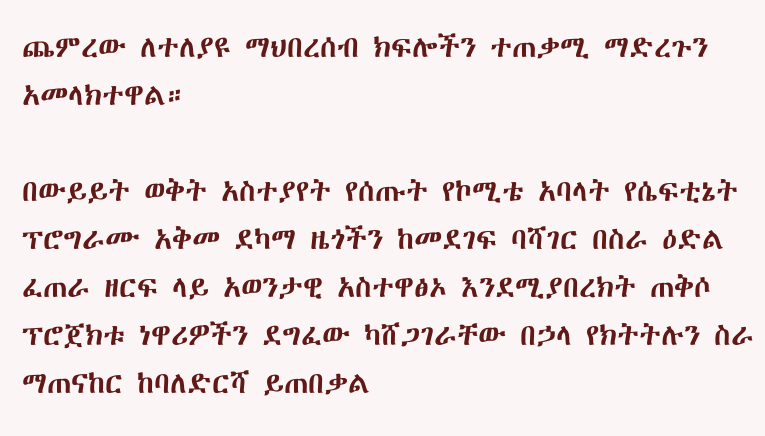ጨምረው ለተለያዩ ማህበረሰብ ክፍሎችን ተጠቃሚ ማድረጉን አመላክተዋል።

በውይይት ወቅት አስተያየት የሰጡት የኮሚቴ አባላት የሴፍቲኔት ፕሮግራሙ አቅመ ደካማ ዜጎችን ከመደገፍ ባሻገር በስራ ዕድል ፈጠራ ዘርፍ ላይ አወንታዊ አስተዋፅኦ እንደሚያበረክት ጠቅሶ ፕሮጀክቱ ነዋሪዎችን ደግፈው ካሸጋገራቸው በኃላ የክትትሉን ስራ ማጠናከር ከባለድርሻ ይጠበቃል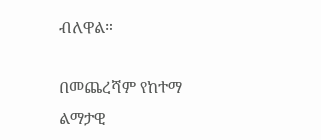ብለዋል።

በመጨረሻም የከተማ ልማታዊ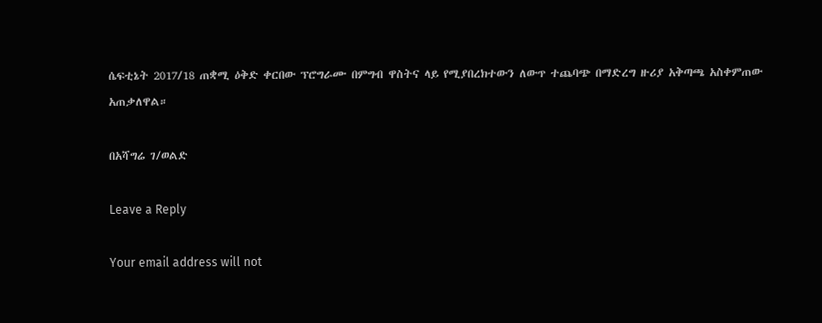ሴፍቲኔት 2017/18 ጠቋሚ ዕቅድ ቀርበው ፕሮግራሙ በምግብ ዋስትና ላይ የሚያበረክተውን ለውጥ ተጨባጭ በማድረግ ዙሪያ አቅጣጫ አስቀምጠው አጠቃለዋል።

በአሻግሬ ገ/ወልድ

Leave a Reply

Your email address will not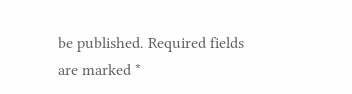be published. Required fields are marked *